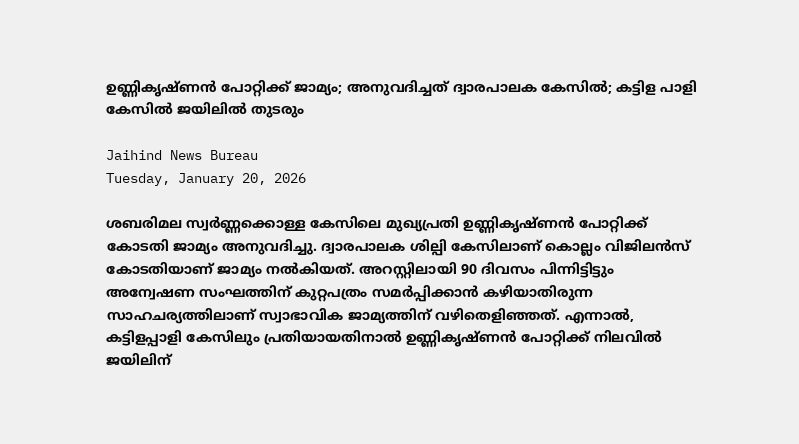ഉണ്ണികൃഷ്ണന്‍ പോറ്റിക്ക് ജാമ്യം; അനുവദിച്ചത് ദ്വാരപാലക കേസില്‍; കട്ടിള പാളി കേസില്‍ ജയിലില്‍ തുടരും

Jaihind News Bureau
Tuesday, January 20, 2026

ശബരിമല സ്വര്‍ണ്ണക്കൊള്ള കേസിലെ മുഖ്യപ്രതി ഉണ്ണികൃഷ്ണന്‍ പോറ്റിക്ക് കോടതി ജാമ്യം അനുവദിച്ചു. ദ്വാരപാലക ശില്പി കേസിലാണ് കൊല്ലം വിജിലന്‍സ് കോടതിയാണ് ജാമ്യം നല്‍കിയത്. അറസ്റ്റിലായി 90 ദിവസം പിന്നിട്ടിട്ടും അന്വേഷണ സംഘത്തിന് കുറ്റപത്രം സമര്‍പ്പിക്കാന്‍ കഴിയാതിരുന്ന സാഹചര്യത്തിലാണ് സ്വാഭാവിക ജാമ്യത്തിന് വഴിതെളിഞ്ഞത്. എന്നാല്‍, കട്ടിളപ്പാളി കേസിലും പ്രതിയായതിനാല്‍ ഉണ്ണികൃഷ്ണന്‍ പോറ്റിക്ക് നിലവില്‍ ജയിലിന്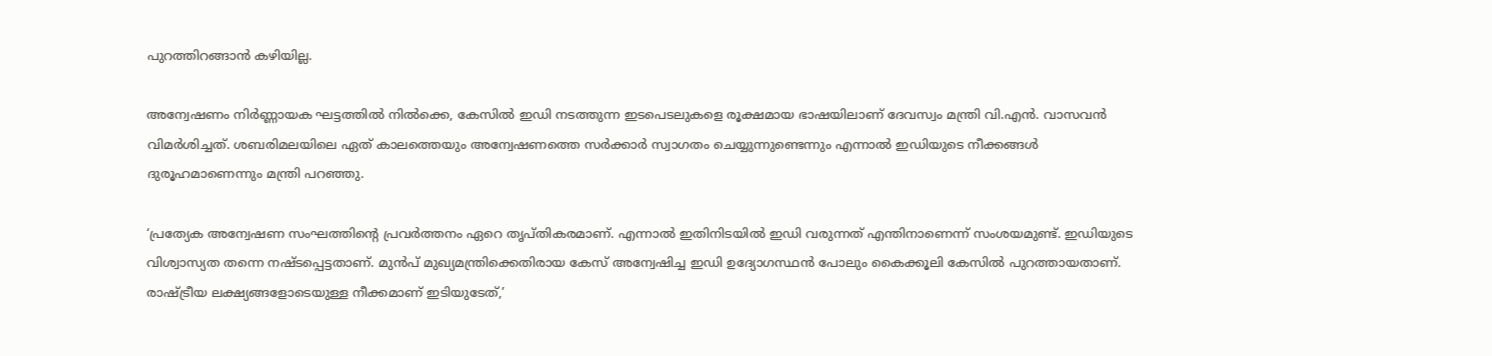പുറത്തിറങ്ങാന്‍ കഴിയില്ല.

അന്വേഷണം നിര്‍ണ്ണായക ഘട്ടത്തില്‍ നില്‍ക്കെ, കേസില്‍ ഇഡി നടത്തുന്ന ഇടപെടലുകളെ രൂക്ഷമായ ഭാഷയിലാണ് ദേവസ്വം മന്ത്രി വി.എന്‍. വാസവന്‍ വിമര്‍ശിച്ചത്. ശബരിമലയിലെ ഏത് കാലത്തെയും അന്വേഷണത്തെ സര്‍ക്കാര്‍ സ്വാഗതം ചെയ്യുന്നുണ്ടെന്നും എന്നാല്‍ ഇഡിയുടെ നീക്കങ്ങള്‍ ദുരൂഹമാണെന്നും മന്ത്രി പറഞ്ഞു.

‘പ്രത്യേക അന്വേഷണ സംഘത്തിന്റെ പ്രവര്‍ത്തനം ഏറെ തൃപ്തികരമാണ്. എന്നാല്‍ ഇതിനിടയില്‍ ഇഡി വരുന്നത് എന്തിനാണെന്ന് സംശയമുണ്ട്. ഇഡിയുടെ വിശ്വാസ്യത തന്നെ നഷ്ടപ്പെട്ടതാണ്. മുന്‍പ് മുഖ്യമന്ത്രിക്കെതിരായ കേസ് അന്വേഷിച്ച ഇഡി ഉദ്യോഗസ്ഥന്‍ പോലും കൈക്കൂലി കേസില്‍ പുറത്തായതാണ്. രാഷ്ട്രീയ ലക്ഷ്യങ്ങളോടെയുള്ള നീക്കമാണ് ഇടിയുടേത്,’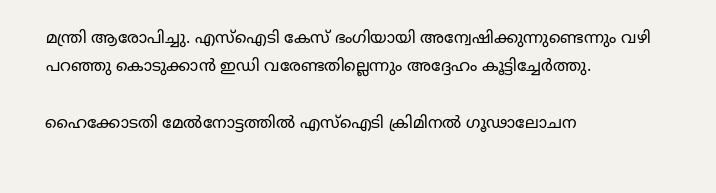മന്ത്രി ആരോപിച്ചു. എസ്ഐടി കേസ് ഭംഗിയായി അന്വേഷിക്കുന്നുണ്ടെന്നും വഴി പറഞ്ഞു കൊടുക്കാന്‍ ഇഡി വരേണ്ടതില്ലെന്നും അദ്ദേഹം കൂട്ടിച്ചേര്‍ത്തു.

ഹൈക്കോടതി മേല്‍നോട്ടത്തില്‍ എസ്ഐടി ക്രിമിനല്‍ ഗൂഢാലോചന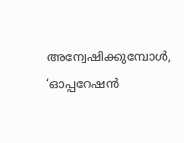അന്വേഷിക്കുമ്പോള്‍, ‘ഓപ്പറേഷന്‍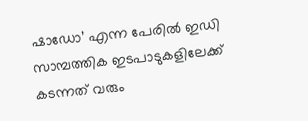ഷാഡോ’ എന്ന പേരില്‍ ഇഡി സാമ്പത്തിക ഇടപാടുകളിലേക്ക് കടന്നത് വരും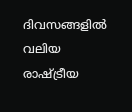ദിവസങ്ങളില്‍ വലിയ രാഷ്ട്രീയ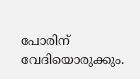പോരിന് വേദിയൊരുക്കും.